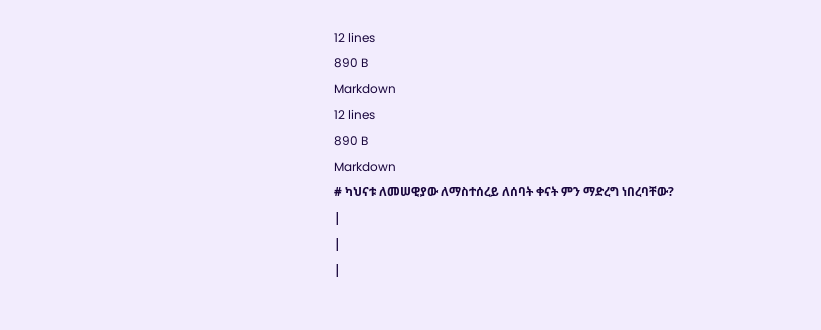12 lines
890 B
Markdown
12 lines
890 B
Markdown
# ካህናቱ ለመሠዊያው ለማስተሰረይ ለሰባት ቀናት ምን ማድረግ ነበረባቸው?
|
|
|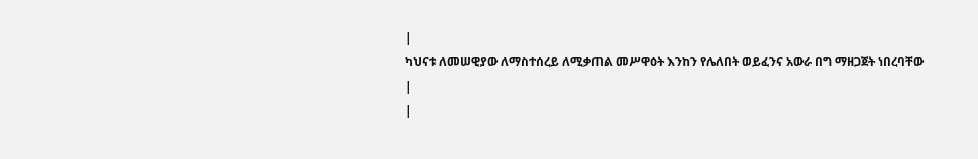|
ካህናቱ ለመሠዊያው ለማስተሰረይ ለሚቃጠል መሥዋዕት እንከን የሌለበት ወይፈንና አውራ በግ ማዘጋጀት ነበረባቸው
|
|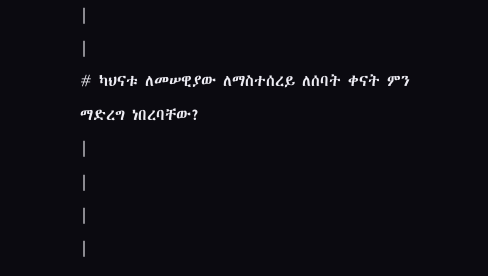|
|
# ካህናቱ ለመሠዊያው ለማስተሰረይ ለሰባት ቀናት ምን ማድረግ ነበረባቸው?
|
|
|
|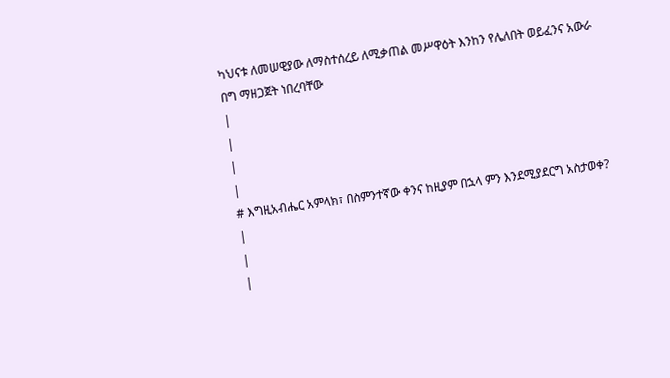ካህናቱ ለመሠዊያው ለማስተሰረይ ለሚቃጠል መሥዋዕት እንከን የሌለበት ወይፈንና አውራ በግ ማዘጋጀት ነበረባቸው
|
|
|
|
# እግዚአብሔር አምላክ፣ በስምንተኛው ቀንና ከዚያም በኋላ ምን እንደሚያደርግ አስታወቀ?
|
|
|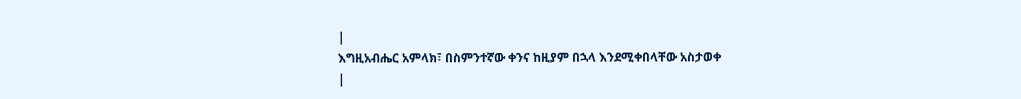|
እግዚአብሔር አምላክ፣ በስምንተኛው ቀንና ከዚያም በኋላ እንደሚቀበላቸው አስታወቀ
|